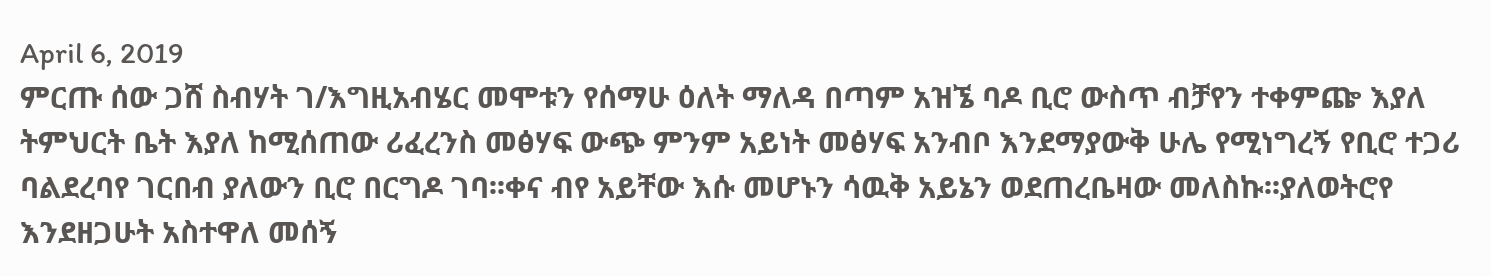April 6, 2019
ምርጡ ሰው ጋሸ ስብሃት ገ/እግዚአብሄር መሞቱን የሰማሁ ዕለት ማለዳ በጣም አዝኜ ባዶ ቢሮ ውስጥ ብቻየን ተቀምጬ እያለ ትምህርት ቤት እያለ ከሚሰጠው ሪፈረንስ መፅሃፍ ውጭ ምንም አይነት መፅሃፍ አንብቦ እንደማያውቅ ሁሌ የሚነግረኝ የቢሮ ተጋሪ ባልደረባየ ገርበብ ያለውን ቢሮ በርግዶ ገባ፡፡ቀና ብየ አይቸው እሱ መሆኑን ሳዉቅ አይኔን ወደጠረቤዛው መለስኩ፡፡ያለወትሮየ እንደዘጋሁት አስተዋለ መሰኝ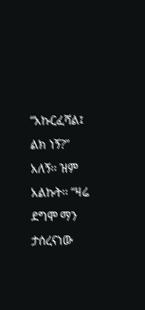“አኩርፈሻል፤ ልክ ነኝ?” አለኝ፡፡ ዝም አልኩት፡፡ “ዛሬ ደግሞ ማን ታሰረናነው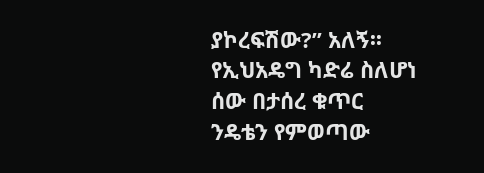ያኮረፍሽው?” አለኝ፡፡የኢህአዴግ ካድሬ ስለሆነ ሰው በታሰረ ቁጥር ንዴቴን የምወጣው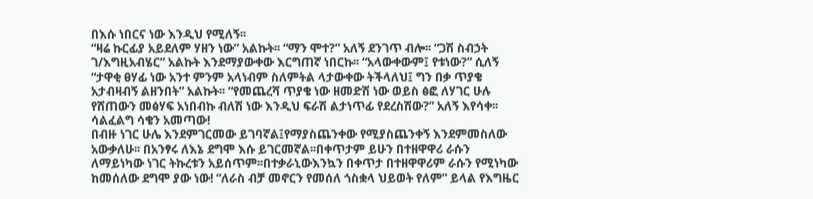በእሱ ነበርና ነው እንዲህ የሚለኝ፡፡
“ዛሬ ኩርፊያ አይደለም ሃዘን ነው” አልኩት፡፡ “ማን ሞተ?” አለኝ ደንገጥ ብሎ፡፡ “ጋሽ ስብኃት ገ/እግዚአብሄር” አልኩት እንደማያውቀው እርግጠኛ ነበርኩ፡፡ “አላውቀውም፤ የቱነው?” ሲለኝ “ታዋቂ ፀሃፊ ነው አንተ ምንም አላነብም ስለምትል ላታውቀው ትችላለህ፤ ግን በቃ ጥያቄ አታብዛብኝ ልዘንበት” አልኩት፡፡ “የመጨረሻ ጥያቄ ነው ዘመድሽ ነው ወይስ ፅፎ ለሃገር ሁሉ የሸጠውን መፅሃፍ አነበብኩ ብለሽ ነው እንዲህ ፍራሽ ልታነጥፊ የደረስሽው?” አለኝ እየሳቀ፡፡ሳልፈልግ ሳቄን አመጣው!
በብዙ ነገር ሁሌ እንደምገርመው ይገባኛል፤የማያስጨንቀው የሚያስጨንቀኝ እንደምመስለው አውቃለሁ፡፡ በአንፃሩ ለእኔ ደግሞ እሱ ይገርመኛል፡፡በቀጥታም ይሁን በተዘዋዋሪ ራሱን ለማይነካው ነገር ትኩረቱን አይሰጥም፡፡በተቃራኒውእንኳን በቀጥታ በተዘዋዋሪም ራሱን የሚነካው ከመሰለው ደግሞ ያው ነው! “ለራስ ብቻ መኖርን የመሰለ ጎስቋላ ህይወት የለም” ይላል የእግዜር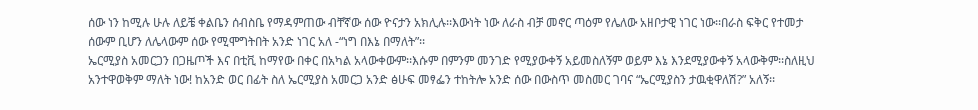ሰው ነን ከሚሉ ሁሉ ለይቼ ቀልቤን ሰብስቤ የማዳምጠው ብቸኛው ሰው ዮናታን አክሊሉ፡፡እውነት ነው ለራስ ብቻ መኖር ጣዕም የሌለው አዘቦታዊ ነገር ነው፡፡በራስ ፍቅር የተመታ ሰውም ቢሆን ለሌላውም ሰው የሚሞግትበት አንድ ነገር አለ -“ነግ በእኔ በማለት”፡፡
ኤርሚያስ አመርጋን በጋዜጦች እና በቲቪ ከማየው በቀር በአካል አላውቀውም፡፡እሱም በምንም መንገድ የሚያውቀኝ አይመስለኝም ወይም እኔ እንደሚያውቀኝ አላውቅም፡፡ስለዚህ አንተዋወቅም ማለት ነው! ከአንድ ወር በፊት ስለ ኤርሚያስ አመርጋ አንድ ፅሁፍ መፃፌን ተከትሎ አንድ ሰው በውስጥ መስመር ገባና “ኤርሚያስን ታዉቂዋለሽ?” አለኝ፡፡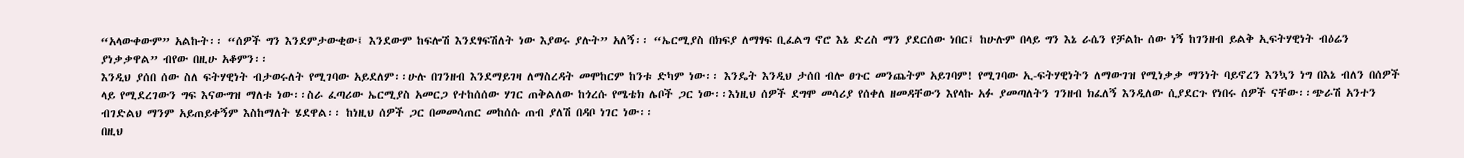“አላውቀውም” አልኩት፡፡ “ሰዎች ግን እንደምታውቂው፤ እንደውም ከፍሎሽ እንደፃፍሽለት ነው እያወሩ ያሉት” አለኝ፡፡ “ኤርሚያስ በክፍያ ለማፃፍ ቢፈልግ ኖሮ እኔ ድረስ ማን ያደርሰው ነበር፤ ከሁሉም በላይ ግን እኔ ራሴን የቻልኩ ሰው ነኝ ከገንዘብ ይልቅ ኢፍትሃዊነት ብዕሬን ያነቃቃዋል” ብየው በዚሁ አቆምን፡፡
እንዲህ ያሰበ ሰው ስለ ፍትሃዊነት ብታወሩለት የሚገባው አይደለም፡፡ሁሉ በገንዘብ እንደማይገዛ ለማስረዳት መሞከርም ከንቱ ድካም ነው፡፡ እንዴት እንዲህ ታሰበ ብሎ ፀጉር መንጨትም አይገባም! የሚገባው ኢ-ፍትሃዊነትን ለማውገዝ የሚነቃቃ ማንነት ባይኖረን እንኳን ነግ በእኔ ብለን በሰዎች ላይ የሚደረገውን ግፍ እናውግዝ ማለቱ ነው፡፡ስራ ፈጣሪው ኤርሚያስ አመርጋ የተከሰሰው ሃገር ጠቅልለው ከጎረሱ የሜቴክ ሌቦች ጋር ነው፡፡እነዚህ ሰዎች ደግሞ መሳሪያ የሰቀለ ዘመዳቸውን እየላኩ አፉ ያመጣለትን ገንዘብ ክፈለኝ እንዲለው ሲያደርጉ የነበሩ ሰዎች ናቸው፡፡ጭራሽ አንተን ብገድልህ ማንም አይጠይቀኝም እስከማለት ሄደዋል፡፡ ከነዚህ ሰዎች ጋር በመመሳጠር መከሰሱ ጠብ ያለሽ በዳቦ ነገር ነው፡፡
በዚህ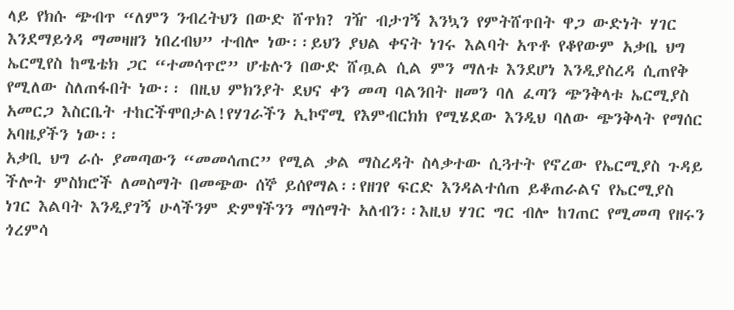ላይ የክሱ ጭብጥ “ለምን ንብረትህን በውድ ሸጥክ? ገዥ ብታገኝ እንኳን የምትሸጥበት ዋጋ ውድነት ሃገር እንደማይጎዳ ማመዛዘን ነበረብህ” ተብሎ ነው፡፡ይህን ያህል ቀናት ነገሩ እልባት አጥቶ የቆየውም አቃቤ ህግ ኤርሚየስ ከሜቴክ ጋር “ተመሳጥሮ” ሆቴሉን በውድ ሸጧል ሲል ምን ማለቱ እንደሆነ እንዲያስረዳ ሲጠየቅ የሚለው ስለጠፋበት ነው፡፡ በዚህ ምክንያት ደህና ቀን መጣ ባልንበት ዘመን ባለ ፈጣን ጭንቅላቱ ኤርሚያስ አመርጋ እስርቤት ተከርችሞበታል!የሃገራችን ኢኮኖሚ የእምብርክክ የሚሄደው እንዲህ ባለው ጭንቅላት የማሰር አባዜያችን ነው፡፡
አቃቢ ህግ ራሱ ያመጣውን “መመሳጠር” የሚል ቃል ማስረዳት ስላቃተው ሲጓተት የኖረው የኤርሚያስ ጉዳይ ችሎት ምስክሮች ለመስማት በመጭው ሰኞ ይሰየማል፡፡የዘገየ ፍርድ እንዳልተሰጠ ይቆጠራልና የኤርሚያስ ነገር እልባት እንዲያገኝ ሁላችንም ድምፃችንን ማሰማት አለብን፡፡እዚህ ሃገር ግር ብሎ ከገጠር የሚመጣ የዘሩን ጎረምሳ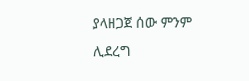ያላዘጋጀ ሰው ምንም ሊደረግ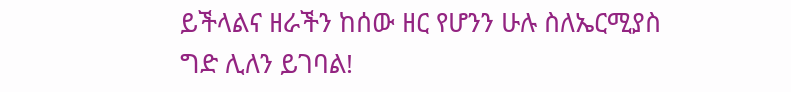ይችላልና ዘራችን ከሰው ዘር የሆንን ሁሉ ስለኤርሚያስ ግድ ሊለን ይገባል!